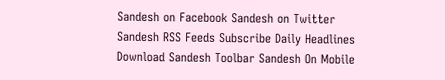Sandesh on Facebook Sandesh on Twitter Sandesh RSS Feeds Subscribe Daily Headlines Download Sandesh Toolbar Sandesh On Mobile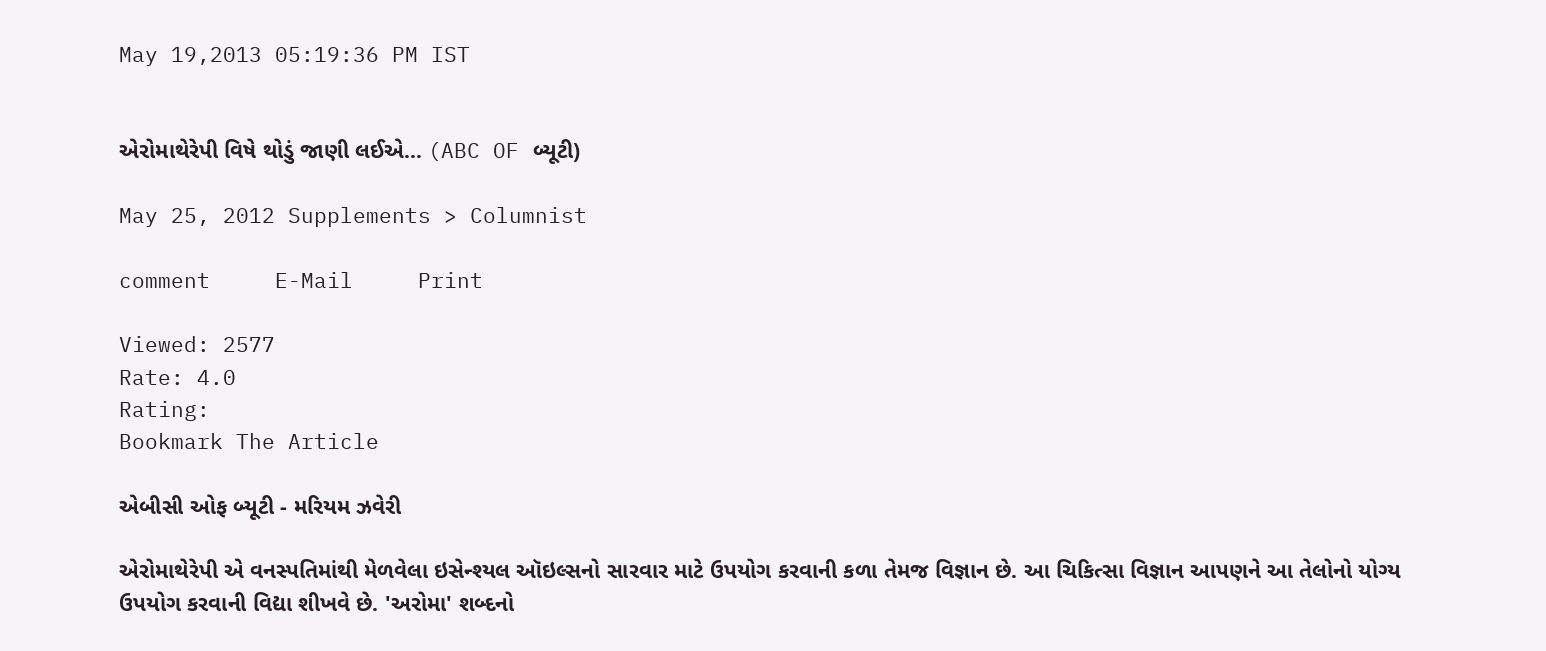May 19,2013 05:19:36 PM IST


એરોમાથેરેપી વિષે થોડું જાણી લઈએ... (ABC OF બ્યૂટી)

May 25, 2012 Supplements > Columnist

comment     E-Mail     Print

Viewed: 2577
Rate: 4.0
Rating:
Bookmark The Article

એબીસી ઓફ બ્યૂટી - મરિયમ ઝવેરી

એરોમાથેરેપી એ વનસ્પતિમાંથી મેળવેલા ઇસેન્શ્યલ ઑઇલ્સનો સારવાર માટે ઉપયોગ કરવાની કળા તેમજ વિજ્ઞાન છે. આ ચિકિત્સા વિજ્ઞાન આપણને આ તેલોનો યોગ્ય ઉપયોગ કરવાની વિદ્યા શીખવે છે. 'અરોમા' શબ્દનો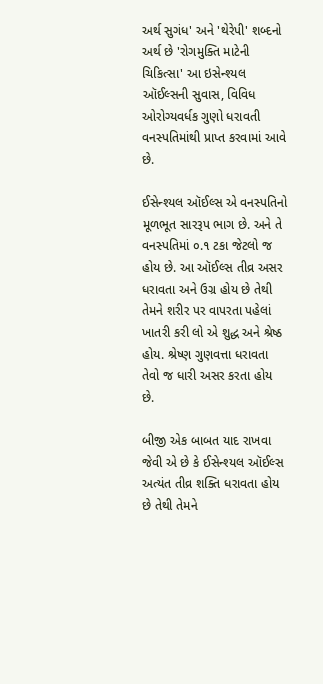અર્થ સુગંધ' અને 'થેરેપી' શબ્દનો અર્થ છે 'રોગમુક્તિ માટેની ચિકિત્સા' આ ઇસેન્શ્યલ ઑઈલ્સની સુવાસ, વિવિધ ઓરોગ્યવર્ધક ગુણો ધરાવતી વનસ્પતિમાંથી પ્રાપ્ત કરવામાં આવે છે.

ઈસેન્શ્યલ ઑઈલ્સ એ વનસ્પતિનો મૂળભૂત સારરૂપ ભાગ છે. અને તે વનસ્પતિમાં ૦.૧ ટકા જેટલો જ હોય છે. આ ઑઈલ્સ તીવ્ર અસર ધરાવતા અને ઉગ્ર હોય છે તેથી તેમને શરીર પર વાપરતા પહેલાં ખાતરી કરી લો એ શુદ્ધ અને શ્રેષ્ઠ હોય. શ્રેષ્ણ ગુણવત્તા ધરાવતા તેવો જ ધારી અસર કરતા હોય છે.

બીજી એક બાબત યાદ રાખવા જેવી એ છે કે ઈસેન્શ્યલ ઑઈલ્સ અત્યંત તીવ્ર શક્તિ ધરાવતા હોય છે તેથી તેમને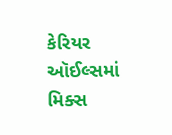કેરિયર ઑઈલ્સમાં મિક્સ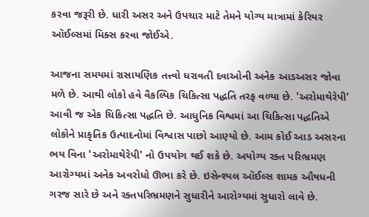કરવા જરૂરી છે. ધારી અસર અને ઉપચાર માટે તેમને યોગ્ય માત્રામાં કેરિયર ઑઈલ્સમાં મિક્સ કરવા જોઈએ.

આજના સમયમાં રાસાયણિક તત્ત્વો ધરાવતી દવાઓની અનેક આડઅસર જોવા મળે છે. આથી લોકો હવે વૈકલ્પિક ચિકિત્સા પદ્ધતિ તરફ વળ્યા છે. 'અરોમાથેરેપી' આવી જ એક ચિકિત્સા પદ્ધતિ છે. આધુનિક વિશ્વમાં આ ચિકિત્સા પદ્ધતિએ લોકોને પ્રાકૃતિક ઉત્પાદનોમાં વિશ્વાસ પાછો આણ્યો છે. આમ કોઈ આડ અસરના ભય વિના 'અરોમાથેરેપી' નો ઉપયોગ થઈ શકે છે. અયોગ્ય રક્ત પરિભ્રમણ આરોગ્યમાં અનેક અવરોધો ઊભા કરે છે. ઇસેન્શ્યલ ઑઈલ્સ શામક ઔષધની ગરજ સારે છે અને રક્તપરિભ્રમણને સુધારીને આરોગ્યમાં સુધારો લાવે છે.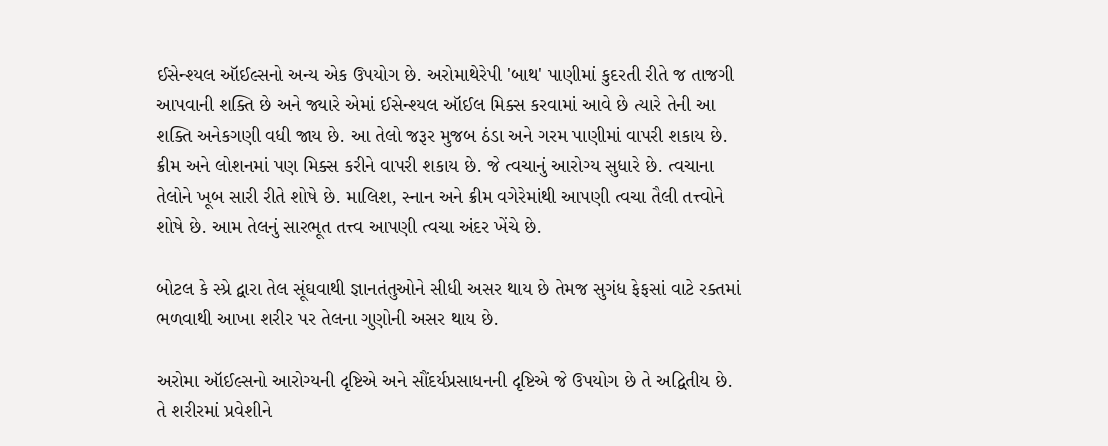ઈસેન્શ્યલ ઑઈલ્સનો અન્ય એક ઉપયોગ છે. અરોમાથેરેપી 'બાથ' પાણીમાં કુદરતી રીતે જ તાજગી આપવાની શક્તિ છે અને જ્યારે એમાં ઈસેન્શ્યલ ઑઈલ મિક્સ કરવામાં આવે છે ત્યારે તેની આ શક્તિ અનેકગણી વધી જાય છે. આ તેલો જરૂર મુજબ ઠંડા અને ગરમ પાણીમાં વાપરી શકાય છે. ક્રીમ અને લોશનમાં પણ મિક્સ કરીને વાપરી શકાય છે. જે ત્વચાનું આરોગ્ય સુધારે છે. ત્વચાના તેલોને ખૂબ સારી રીતે શોષે છે. માલિશ, સ્નાન અને ક્રીમ વગેરેમાંથી આપણી ત્વચા તૈલી તત્ત્વોને શોષે છે. આમ તેલનું સારભૂત તત્ત્વ આપણી ત્વચા અંદર ખેંચે છે.

બોટલ કે સ્પ્રે દ્વારા તેલ સૂંઘવાથી જ્ઞાનતંતુઓને સીધી અસર થાય છે તેમજ સુગંધ ફેફસાં વાટે રક્તમાં ભળવાથી આખા શરીર પર તેલના ગુણોની અસર થાય છે.

અરોમા ઑઈલ્સનો આરોગ્યની દૃષ્ટિએ અને સૌંદર્યપ્રસાધનની દૃષ્ટિએ જે ઉપયોગ છે તે અદ્વિતીય છે. તે શરીરમાં પ્રવેશીને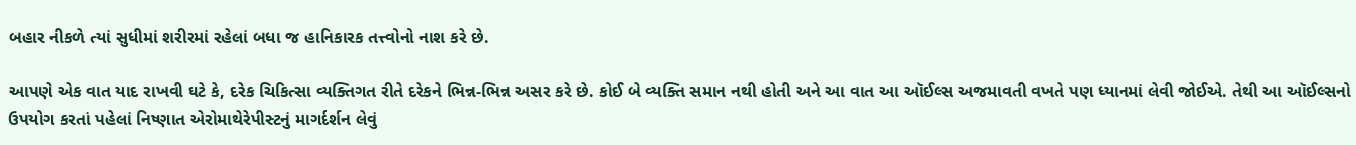બહાર નીકળે ત્યાં સુધીમાં શરીરમાં રહેલાં બધા જ હાનિકારક તત્ત્વોનો નાશ કરે છે.

આપણે એક વાત યાદ રાખવી ઘટે કે, દરેક ચિકિત્સા વ્યક્તિગત રીતે દરેકને ભિન્ન-ભિન્ન અસર કરે છે. કોઈ બે વ્યક્તિ સમાન નથી હોતી અને આ વાત આ ઑઈલ્સ અજમાવતી વખતે પણ ધ્યાનમાં લેવી જોઈએ. તેથી આ ઑઈલ્સનો ઉપયોગ કરતાં પહેલાં નિષ્ણાત એરોમાથેરેપીસ્ટનું માગર્દર્શન લેવું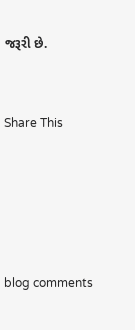જરૂરી છે.


Share This





blog comments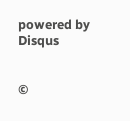powered by Disqus


©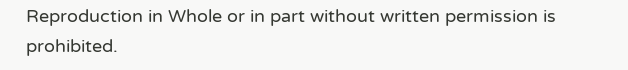Reproduction in Whole or in part without written permission is prohibited.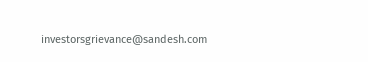investorsgrievance@sandesh.com